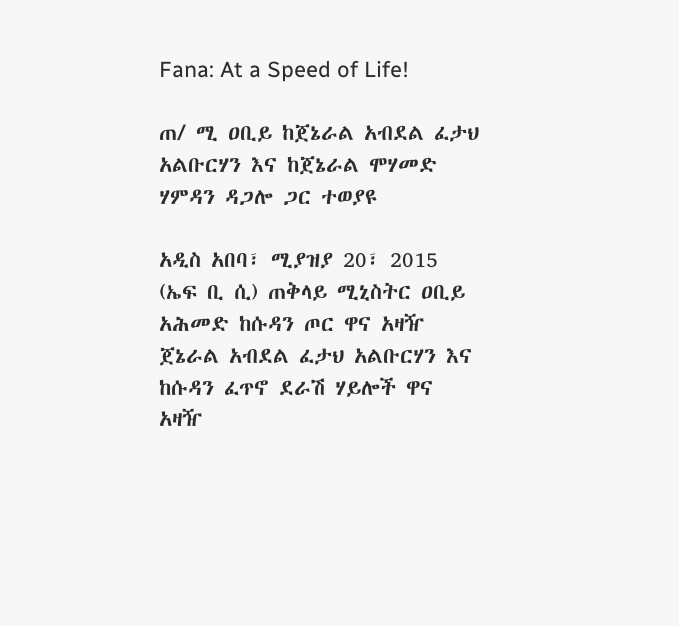Fana: At a Speed of Life!

ጠ/ ሚ ዐቢይ ከጀኔራል አብደል ፈታህ አልቡርሃን እና ከጀኔራል ሞሃመድ ሃምዳን ዳጋሎ ጋር ተወያዩ

አዲስ አበባ፣ ሚያዝያ 20፣ 2015 (ኤፍ ቢ ሲ) ጠቅላይ ሚኒስትር ዐቢይ አሕመድ ከሱዳን ጦር ዋና አዛዥ ጀኔራል አብደል ፈታህ አልቡርሃን እና ከሱዳን ፈጥኖ ደራሽ ሃይሎች ዋና አዛዥ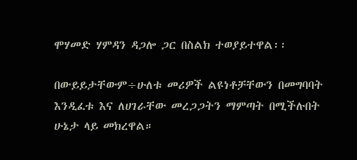ሞሃመድ ሃምዳን ዳጋሎ ጋር በስልክ ተወያይተዋል፡፡

በውይይታቸውም÷ሁለቱ መሪዎች ልዩነቶቻቸውን በመግባባት እንዲፈቱ እና ለሀገራቸው መረጋጋትን ማምጣት በሚችሉበት ሁኔታ ላይ መክረዋል።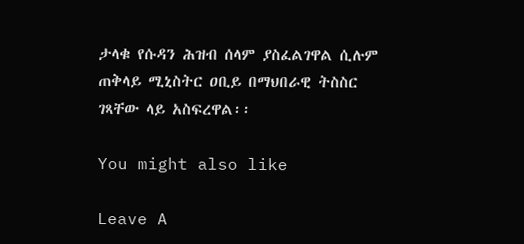ታላቁ የሱዳን ሕዝብ ሰላም ያስፈልገዋል ሲሉም ጠቅላይ ሚኒስትር ዐቢይ በማህበራዊ ትስስር ገጻቸው ላይ አስፍረዋል፡፡

You might also like

Leave A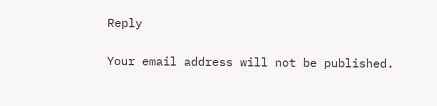Reply

Your email address will not be published.